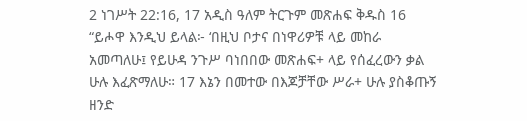2 ነገሥት 22:16, 17 አዲስ ዓለም ትርጉም መጽሐፍ ቅዱስ 16 “ይሖዋ እንዲህ ይላል፦ ‘በዚህ ቦታና በነዋሪዎቹ ላይ መከራ አመጣለሁ፤ የይሁዳ ንጉሥ ባነበበው መጽሐፍ+ ላይ የሰፈረውን ቃል ሁሉ እፈጽማለሁ። 17 እኔን በመተው በእጆቻቸው ሥራ+ ሁሉ ያስቆጡኝ ዘንድ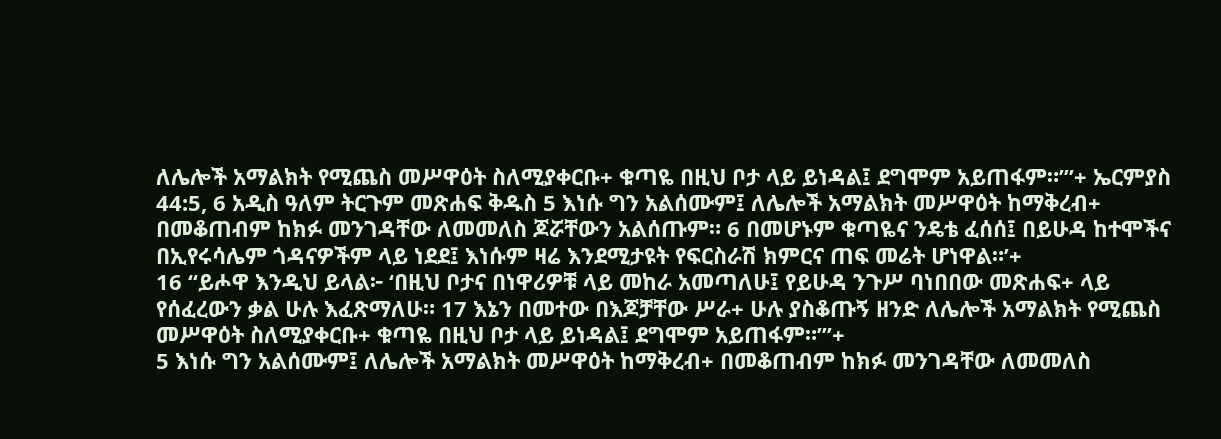ለሌሎች አማልክት የሚጨስ መሥዋዕት ስለሚያቀርቡ+ ቁጣዬ በዚህ ቦታ ላይ ይነዳል፤ ደግሞም አይጠፋም።’”+ ኤርምያስ 44:5, 6 አዲስ ዓለም ትርጉም መጽሐፍ ቅዱስ 5 እነሱ ግን አልሰሙም፤ ለሌሎች አማልክት መሥዋዕት ከማቅረብ+ በመቆጠብም ከክፉ መንገዳቸው ለመመለስ ጆሯቸውን አልሰጡም። 6 በመሆኑም ቁጣዬና ንዴቴ ፈሰሰ፤ በይሁዳ ከተሞችና በኢየሩሳሌም ጎዳናዎችም ላይ ነደደ፤ እነሱም ዛሬ እንደሚታዩት የፍርስራሽ ክምርና ጠፍ መሬት ሆነዋል።’+
16 “ይሖዋ እንዲህ ይላል፦ ‘በዚህ ቦታና በነዋሪዎቹ ላይ መከራ አመጣለሁ፤ የይሁዳ ንጉሥ ባነበበው መጽሐፍ+ ላይ የሰፈረውን ቃል ሁሉ እፈጽማለሁ። 17 እኔን በመተው በእጆቻቸው ሥራ+ ሁሉ ያስቆጡኝ ዘንድ ለሌሎች አማልክት የሚጨስ መሥዋዕት ስለሚያቀርቡ+ ቁጣዬ በዚህ ቦታ ላይ ይነዳል፤ ደግሞም አይጠፋም።’”+
5 እነሱ ግን አልሰሙም፤ ለሌሎች አማልክት መሥዋዕት ከማቅረብ+ በመቆጠብም ከክፉ መንገዳቸው ለመመለስ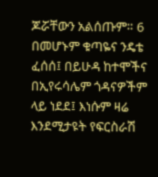ጆሯቸውን አልሰጡም። 6 በመሆኑም ቁጣዬና ንዴቴ ፈሰሰ፤ በይሁዳ ከተሞችና በኢየሩሳሌም ጎዳናዎችም ላይ ነደደ፤ እነሱም ዛሬ እንደሚታዩት የፍርስራሽ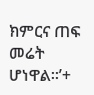ክምርና ጠፍ መሬት ሆነዋል።’+